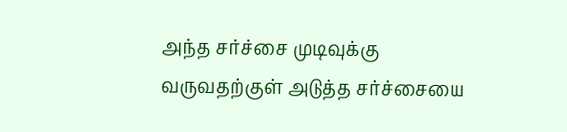அந்த சர்ச்சை முடிவுக்கு வருவதற்குள் அடுத்த சர்ச்சையை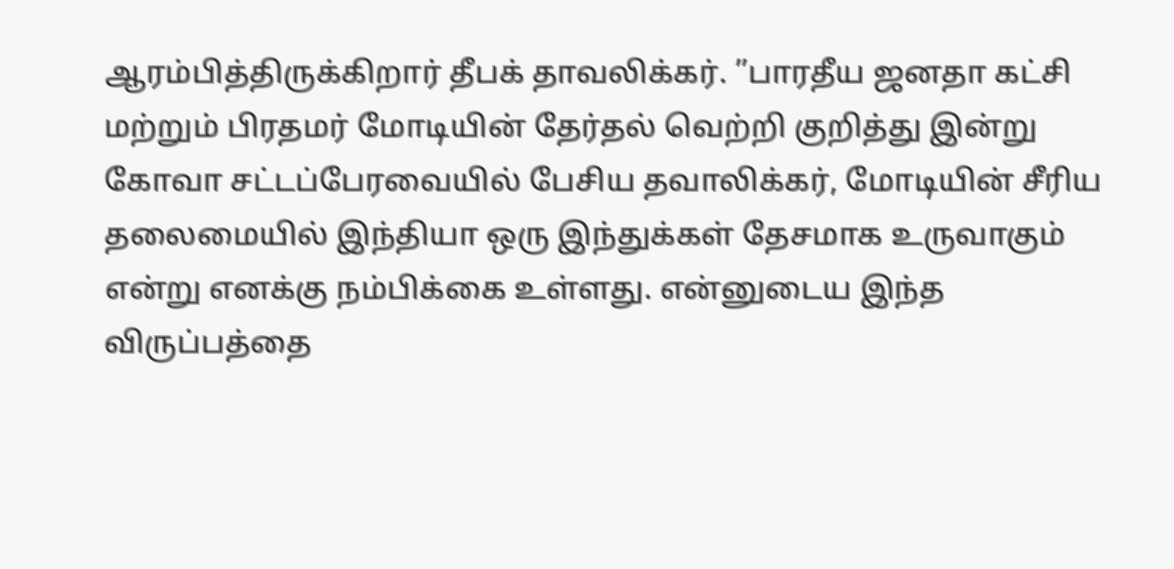ஆரம்பித்திருக்கிறார் தீபக் தாவலிக்கர். ”பாரதீய ஜனதா கட்சி மற்றும் பிரதமர் மோடியின் தேர்தல் வெற்றி குறித்து இன்று கோவா சட்டப்பேரவையில் பேசிய தவாலிக்கர், மோடியின் சீரிய தலைமையில் இந்தியா ஒரு இந்துக்கள் தேசமாக உருவாகும் என்று எனக்கு நம்பிக்கை உள்ளது. என்னுடைய இந்த விருப்பத்தை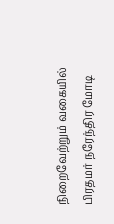நிறைவேற்றும் வகையில் பிரதமர் நரேந்திர மோடி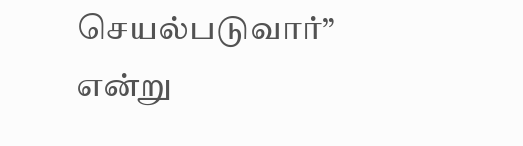செயல்படுவார்” என்று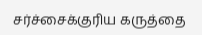சர்ச்சைக்குரிய கருத்தை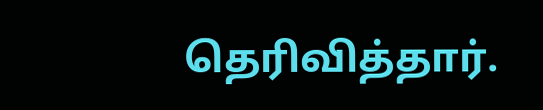தெரிவித்தார்.